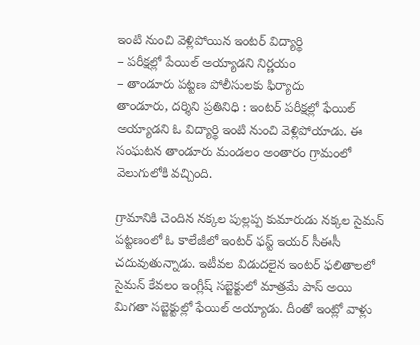ఇంటి నుంచి వెళ్లిపోయిన ఇంటర్ విద్యార్థి
– పరీక్షల్లో పేయిల్ అయ్యాడని నిర్ణయం
– తాండూరు పట్టణ పోలీసులకు ఫిర్యాదు
తాండూరు, దర్శిని ప్రతినిధి : ఇంటర్ పరీక్షల్లో ఫేయిల్ అయ్యాడని ఓ విద్యార్థి ఇంటి నుంచి వెళ్లిపోయాడు. ఈ సంఘటన తాండూరు మండలం అంతారం గ్రామంలో వెలుగులోకి వచ్చింది.

గ్రామానికి చెందిన నక్కల పుల్లప్ప కుమారుడు నక్కల సైమన్ పట్టణంలో ఓ కాలేజీలో ఇంటర్ ఫస్ట్ ఇయర్ సీఈసీ చదువుతున్నాడు. ఇటీవల విడుదలైన ఇంటర్ ఫలితాలలో సైమన్ కేవలం ఇంగ్లీష్ సబ్జెక్టులో మాత్రమే పాస్ అయి మిగతా సబ్జెక్టుల్లో ఫేయిల్ అయ్యాడు. దీంతో ఇంట్లో వాళ్లు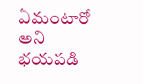ఏమంటారో అని భయపడి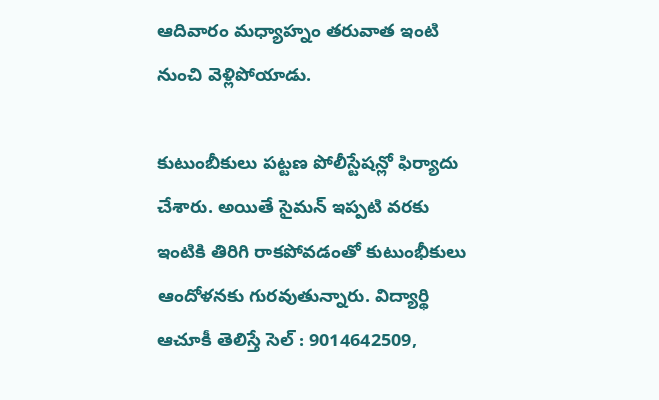ఆదివారం మధ్యాహ్నం తరువాత ఇంటి నుంచి వెళ్లిపోయాడు.

కుటుంబీకులు పట్టణ పోలీస్టేషన్లో ఫిర్యాదు చేశారు. అయితే సైమన్ ఇప్పటి వరకు ఇంటికి తిరిగి రాకపోవడంతో కుటుంభీకులు ఆందోళనకు గురవుతున్నారు. విద్యార్థి ఆచూకీ తెలిస్తే సెల్ : 9014642509,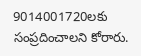9014001720లకు సంప్రదించాలని కోరారు.